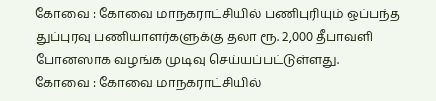கோவை : கோவை மாநகராட்சியில் பணிபுரியும் ஒப்பந்த துப்புரவு பணியாளர்களுக்கு தலா ரூ. 2,000 தீபாவளி போனஸாக வழங்க முடிவு செய்யப்பட்டுள்ளது.
கோவை : கோவை மாநகராட்சியில்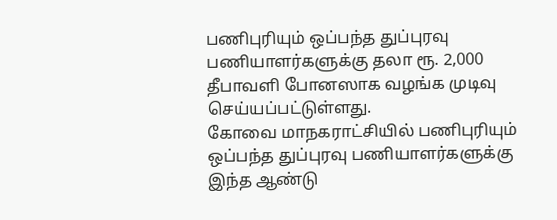பணிபுரியும் ஒப்பந்த துப்புரவு பணியாளர்களுக்கு தலா ரூ. 2,000 தீபாவளி போனஸாக வழங்க முடிவு செய்யப்பட்டுள்ளது.
கோவை மாநகராட்சியில் பணிபுரியும் ஒப்பந்த துப்புரவு பணியாளர்களுக்கு இந்த ஆண்டு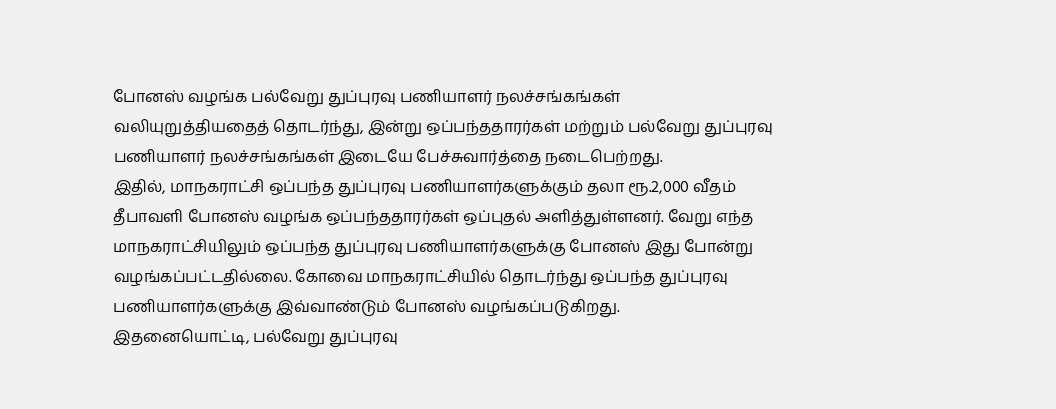போனஸ் வழங்க பல்வேறு துப்புரவு பணியாளர் நலச்சங்கங்கள் வலியுறுத்தியதைத் தொடர்ந்து, இன்று ஒப்பந்ததாரர்கள் மற்றும் பல்வேறு துப்புரவு பணியாளர் நலச்சங்கங்கள் இடையே பேச்சுவார்த்தை நடைபெற்றது.
இதில், மாநகராட்சி ஒப்பந்த துப்புரவு பணியாளர்களுக்கும் தலா ரூ.2,000 வீதம் தீபாவளி போனஸ் வழங்க ஒப்பந்ததாரர்கள் ஒப்புதல் அளித்துள்ளனர். வேறு எந்த மாநகராட்சியிலும் ஒப்பந்த துப்புரவு பணியாளர்களுக்கு போனஸ் இது போன்று வழங்கப்பட்டதில்லை. கோவை மாநகராட்சியில் தொடர்ந்து ஒப்பந்த துப்புரவு பணியாளர்களுக்கு இவ்வாண்டும் போனஸ் வழங்கப்படுகிறது.
இதனையொட்டி, பல்வேறு துப்புரவு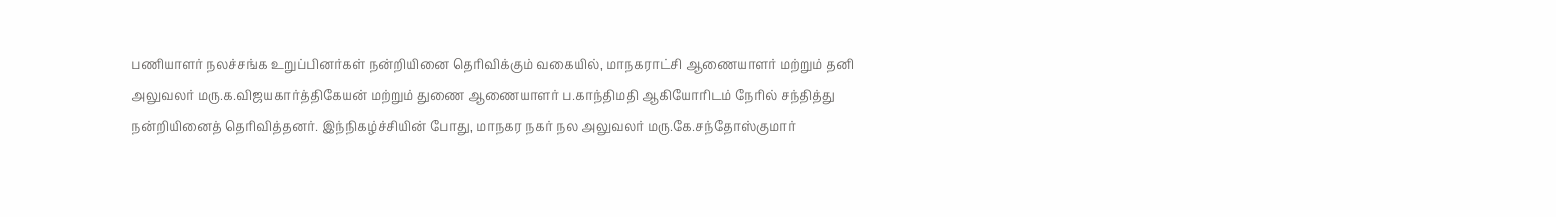பணியாளர் நலச்சங்க உறுப்பினர்கள் நன்றியினை தெரிவிக்கும் வகையில், மாநகராட்சி ஆணையாளர் மற்றும் தனி அலுவலர் மரு.க.விஜயகார்த்திகேயன் மற்றும் துணை ஆணையாளர் ப.காந்திமதி ஆகியோரிடம் நேரில் சந்தித்து நன்றியினைத் தெரிவித்தனர். இந்நிகழ்ச்சியின் போது, மாநகர நகர் நல அலுவலர் மரு.கே.சந்தோஸ்குமார்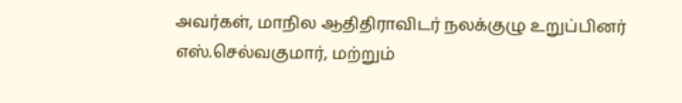அவர்கள், மாநில ஆதிதிராவிடர் நலக்குழு உறுப்பினர் எஸ்.செல்வகுமார், மற்றும்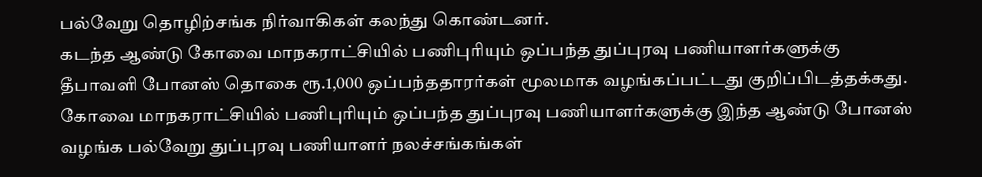பல்வேறு தொழிற்சங்க நிர்வாகிகள் கலந்து கொண்டனர்.
கடந்த ஆண்டு கோவை மாநகராட்சியில் பணிபுரியும் ஒப்பந்த துப்புரவு பணியாளர்களுக்கு தீபாவளி போனஸ் தொகை ரூ.1,000 ஒப்பந்ததாரர்கள் மூலமாக வழங்கப்பட்டது குறிப்பிடத்தக்கது.
கோவை மாநகராட்சியில் பணிபுரியும் ஒப்பந்த துப்புரவு பணியாளர்களுக்கு இந்த ஆண்டு போனஸ் வழங்க பல்வேறு துப்புரவு பணியாளர் நலச்சங்கங்கள்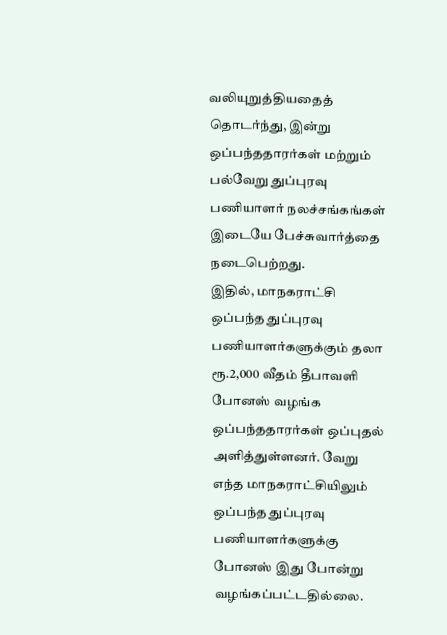வலியுறுத்தியதைத் தொடர்ந்து, இன்று ஒப்பந்ததாரர்கள் மற்றும் பல்வேறு துப்புரவு பணியாளர் நலச்சங்கங்கள் இடையே பேச்சுவார்த்தை நடைபெற்றது.
இதில், மாநகராட்சி ஒப்பந்த துப்புரவு பணியாளர்களுக்கும் தலா ரூ.2,000 வீதம் தீபாவளி போனஸ் வழங்க ஒப்பந்ததாரர்கள் ஒப்புதல் அளித்துள்ளனர். வேறு எந்த மாநகராட்சியிலும் ஒப்பந்த துப்புரவு பணியாளர்களுக்கு போனஸ் இது போன்று வழங்கப்பட்டதில்லை.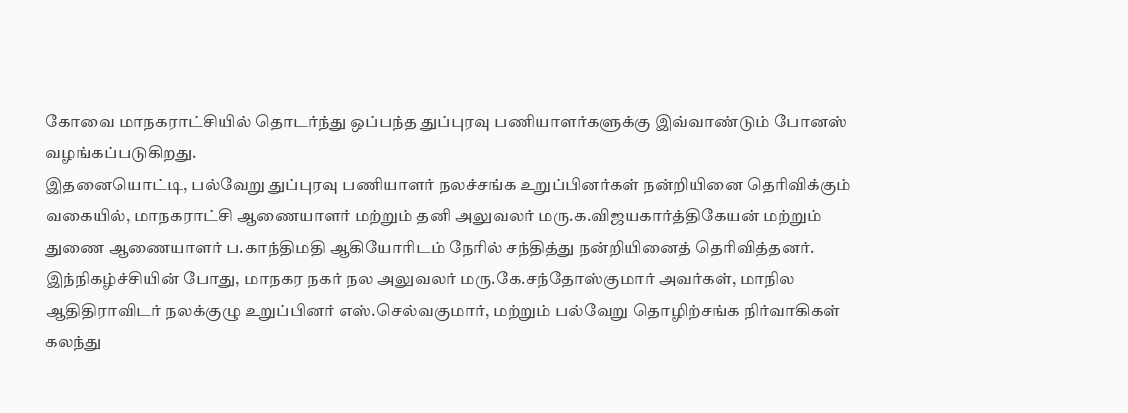கோவை மாநகராட்சியில் தொடர்ந்து ஒப்பந்த துப்புரவு பணியாளர்களுக்கு இவ்வாண்டும் போனஸ் வழங்கப்படுகிறது.
இதனையொட்டி, பல்வேறு துப்புரவு பணியாளர் நலச்சங்க உறுப்பினர்கள் நன்றியினை தெரிவிக்கும் வகையில், மாநகராட்சி ஆணையாளர் மற்றும் தனி அலுவலர் மரு.க.விஜயகார்த்திகேயன் மற்றும் துணை ஆணையாளர் ப.காந்திமதி ஆகியோரிடம் நேரில் சந்தித்து நன்றியினைத் தெரிவித்தனர். இந்நிகழ்ச்சியின் போது, மாநகர நகர் நல அலுவலர் மரு.கே.சந்தோஸ்குமார் அவர்கள், மாநில ஆதிதிராவிடர் நலக்குழு உறுப்பினர் எஸ்.செல்வகுமார், மற்றும் பல்வேறு தொழிற்சங்க நிர்வாகிகள் கலந்து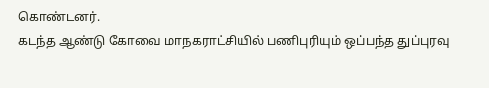கொண்டனர்.
கடந்த ஆண்டு கோவை மாநகராட்சியில் பணிபுரியும் ஒப்பந்த துப்புரவு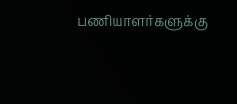பணியாளர்களுக்கு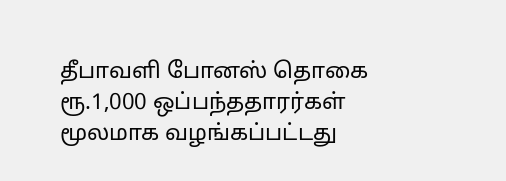தீபாவளி போனஸ் தொகை ரூ.1,000 ஒப்பந்ததாரர்கள் மூலமாக வழங்கப்பட்டது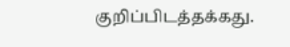குறிப்பிடத்தக்கது.